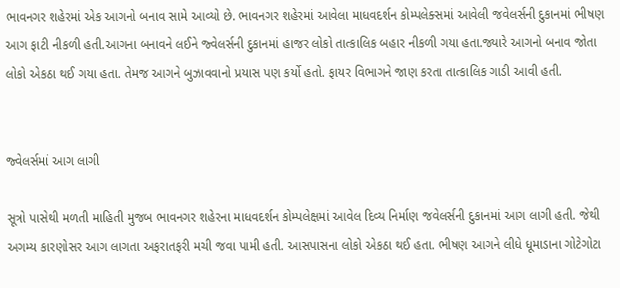ભાવનગર શહેરમાં એક આગનો બનાવ સામે આવ્યો છે. ભાવનગર શહેરમાં આવેલા માધવદર્શન કોમ્પલેક્સમાં આવેલી જવેલર્સની દુકાનમાં ભીષણ આગ ફાટી નીકળી હતી.આગના બનાવને લઈને જ્વેલર્સની દુકાનમાં હાજર લોકો તાત્કાલિક બહાર નીકળી ગયા હતા.જ્યારે આગનો બનાવ જોતા લોકો એકઠા થઈ ગયા હતા. તેમજ આગને બુઝાવવાનો પ્રયાસ પણ કર્યો હતો. ફાયર વિભાગને જાણ કરતા તાત્કાલિક ગાડી આવી હતી.


જ્વેલર્સમાં આગ લાગી

સૂત્રો પાસેથી મળતી માહિતી મુજબ ભાવનગર શહેરના માધવદર્શન કોમ્પલેક્ષમાં આવેલ દિવ્ય નિર્માણ જવેલર્સની દુકાનમાં આગ લાગી હતી. જેથી અગમ્ય કારણોસર આગ લાગતા અફરાતફરી મચી જવા પામી હતી. આસપાસના લોકો એકઠા થઈ હતા. ભીષણ આગને લીધે ધૂમાડાના ગોટેગોટા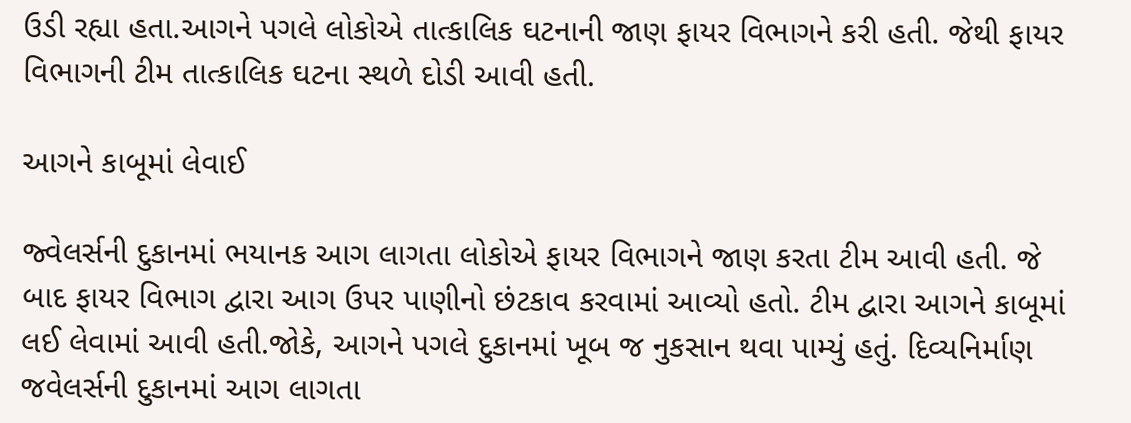ઉડી રહ્યા હતા.આગને પગલે લોકોએ તાત્કાલિક ઘટનાની જાણ ફાયર વિભાગને કરી હતી. જેથી ફાયર વિભાગની ટીમ તાત્કાલિક ઘટના સ્થળે દોડી આવી હતી.

આગને કાબૂમાં લેવાઈ

જ્વેલર્સની દુકાનમાં ભયાનક આગ લાગતા લોકોએ ફાયર વિભાગને જાણ કરતા ટીમ આવી હતી. જે બાદ ફાયર વિભાગ દ્વારા આગ ઉપર પાણીનો છંટકાવ કરવામાં આવ્યો હતો. ટીમ દ્વારા આગને કાબૂમાં લઈ લેવામાં આવી હતી.જોકે, આગને પગલે દુકાનમાં ખૂબ જ નુકસાન થવા પામ્યું હતું. દિવ્યનિર્માણ જવેલર્સની દુકાનમાં આગ લાગતા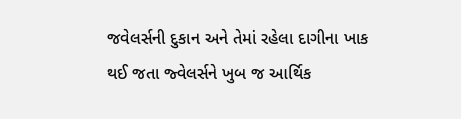જવેલર્સની દુકાન અને તેમાં રહેલા દાગીના ખાક થઈ જતા જ્વેલર્સને ખુબ જ આર્થિક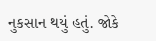નુકસાન થયું હતું. જોકે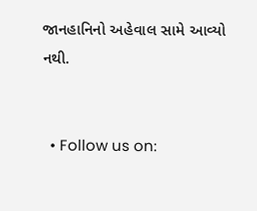જાનહાનિનો અહેવાલ સામે આવ્યો નથી.


  • Follow us on: